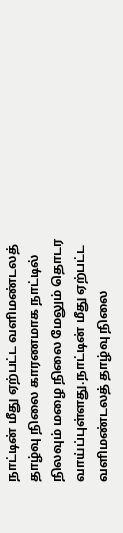நாட்டின் மீது ஏற்பட்ட வளிமண்டலத் தாழ்வு நிலை காரணமாக நாட்டில் நிலவும் மழை நிலை மேலும் தொடர வாய்ப்புள்ளது.நாட்டின் மீது ஏற்பட்ட வளிமண்டலத் தாழ்வு நிலை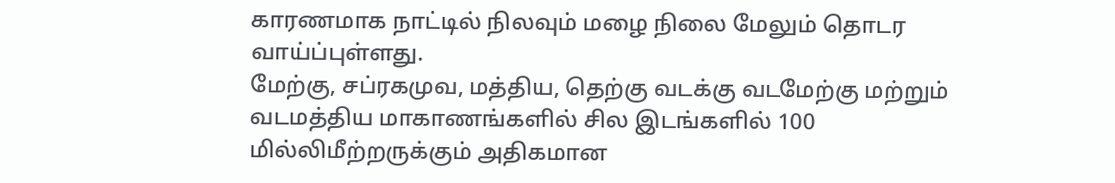காரணமாக நாட்டில் நிலவும் மழை நிலை மேலும் தொடர வாய்ப்புள்ளது.
மேற்கு, சப்ரகமுவ, மத்திய, தெற்கு வடக்கு வடமேற்கு மற்றும் வடமத்திய மாகாணங்களில் சில இடங்களில் 100 மில்லிமீற்றருக்கும் அதிகமான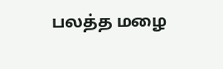பலத்த மழை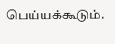பெய்யக்கூடும்.